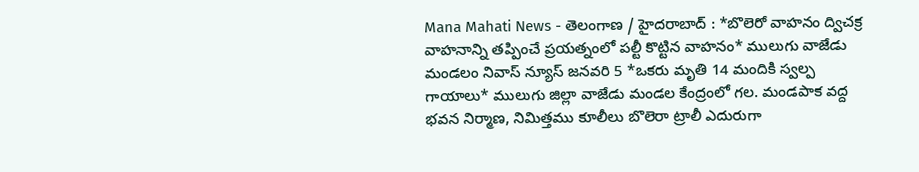Mana Mahati News - తెలంగాణ / హైదరాబాద్ : *బొలెరో వాహనం ద్విచక్ర వాహనాన్ని తప్పించే ప్రయత్నంలో పల్టీ కొట్టిన వాహనం* ములుగు వాజేడు మండలం నివాస్ న్యూస్ జనవరి 5 *ఒకరు మృతి 14 మందికి స్వల్ప గాయాలు* ములుగు జిల్లా వాజేడు మండల కేంద్రంలో గల. మండపాక వద్ద భవన నిర్మాణ, నిమిత్తము కూలీలు బొలెరా ట్రాలీ ఎదురుగా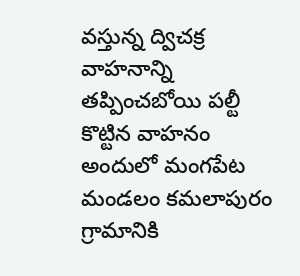వస్తున్న ద్విచక్ర వాహనాన్ని తప్పించబోయి పల్టీ కొట్టిన వాహనం అందులో మంగపేట మండలం కమలాపురం గ్రామానికి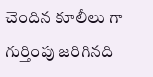చెందిన కూలీలు గా గుర్తింపు జరిగినది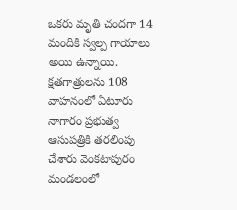ఒకరు మృతి చందగా 14 మందికి స్వల్ప గాయాలు అయి ఉన్నాయి. క్షతగాత్రులను 108 వాహనంలో ఏటూరు నాగారం ప్రభుత్వ ఆసుపత్రికి తరలింపు చేశారు వెంకటాపురం మండలంలో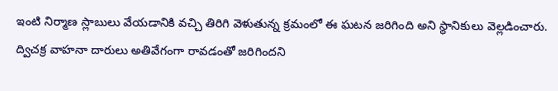ఇంటి నిర్మాణ స్లాబులు వేయడానికి వచ్చి తిరిగి వెళుతున్న క్రమంలో ఈ ఘటన జరిగింది అని స్థానికులు వెల్లడించారు. ద్విచక్ర వాహనా దారులు అతివేగంగా రావడంతో జరిగిందని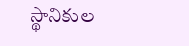స్థానికుల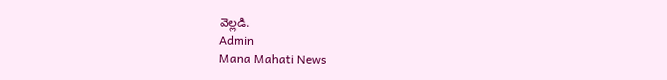వెల్లడి.
Admin
Mana Mahati News